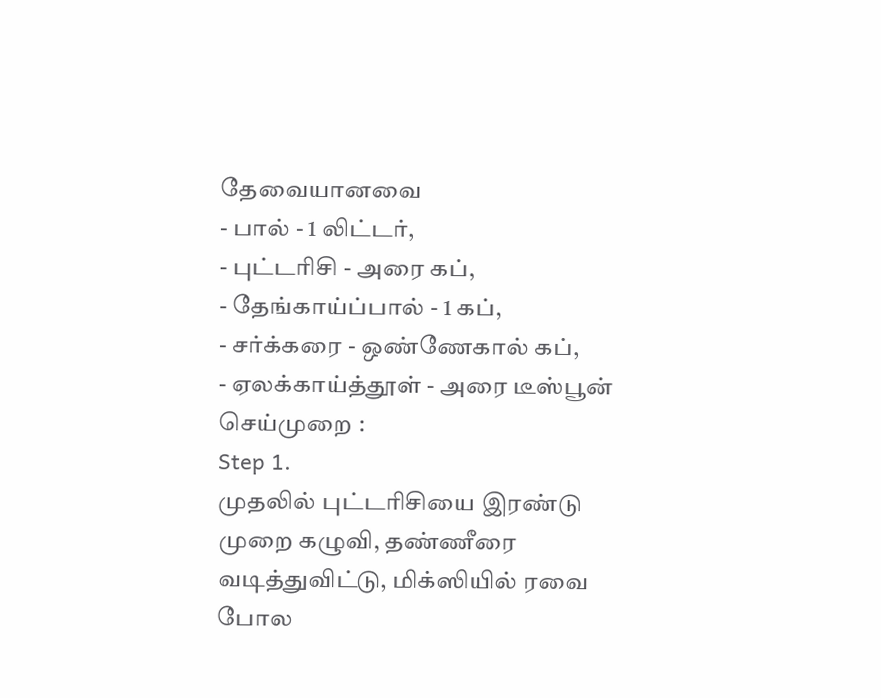தேவையானவை
- பால் - 1 லிட்டர்,
- புட்டரிசி - அரை கப்,
- தேங்காய்ப்பால் - 1 கப்,
- சர்க்கரை - ஒண்ணேகால் கப்,
- ஏலக்காய்த்தூள் - அரை டீஸ்பூன்
செய்முறை :
Step 1.
முதலில் புட்டரிசியை இரண்டு முறை கழுவி, தண்ணீரை வடித்துவிட்டு, மிக்ஸியில் ரவை போல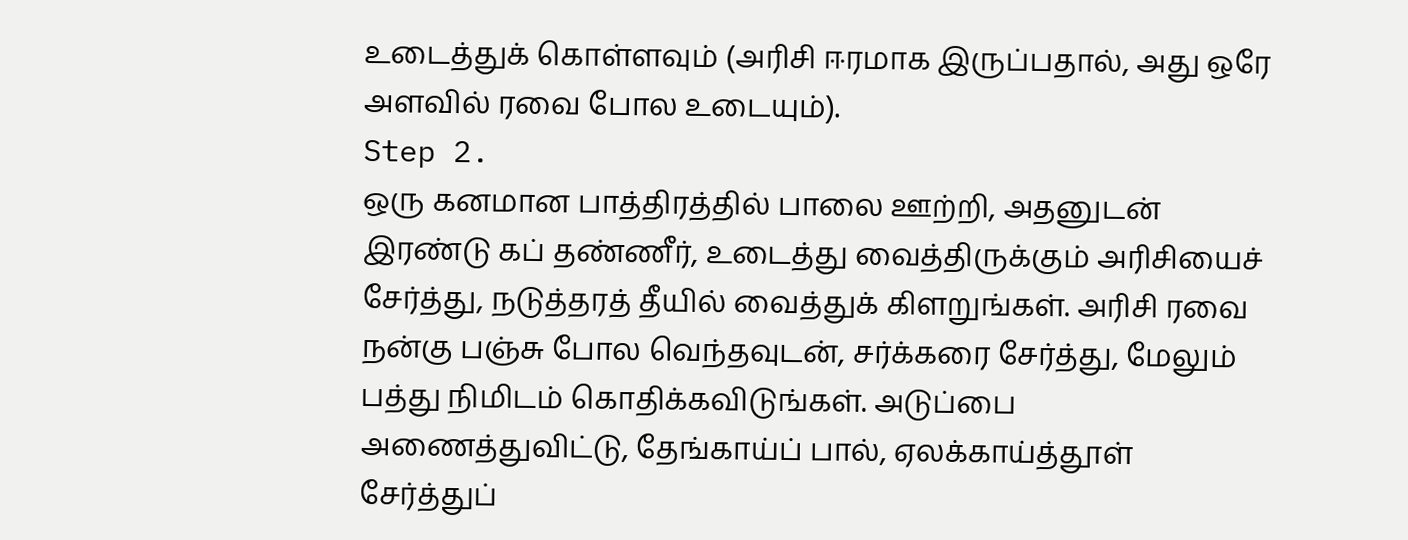உடைத்துக் கொள்ளவும் (அரிசி ஈரமாக இருப்பதால், அது ஒரே அளவில் ரவை போல உடையும்).
Step 2.
ஒரு கனமான பாத்திரத்தில் பாலை ஊற்றி, அதனுடன் இரண்டு கப் தண்ணீர், உடைத்து வைத்திருக்கும் அரிசியைச் சேர்த்து, நடுத்தரத் தீயில் வைத்துக் கிளறுங்கள். அரிசி ரவை நன்கு பஞ்சு போல வெந்தவுடன், சர்க்கரை சேர்த்து, மேலும் பத்து நிமிடம் கொதிக்கவிடுங்கள். அடுப்பை அணைத்துவிட்டு, தேங்காய்ப் பால், ஏலக்காய்த்தூள் சேர்த்துப்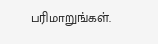பரிமாறுங்கள்.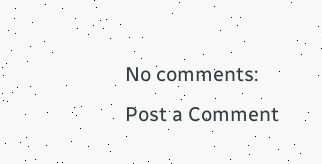No comments:
Post a Comment